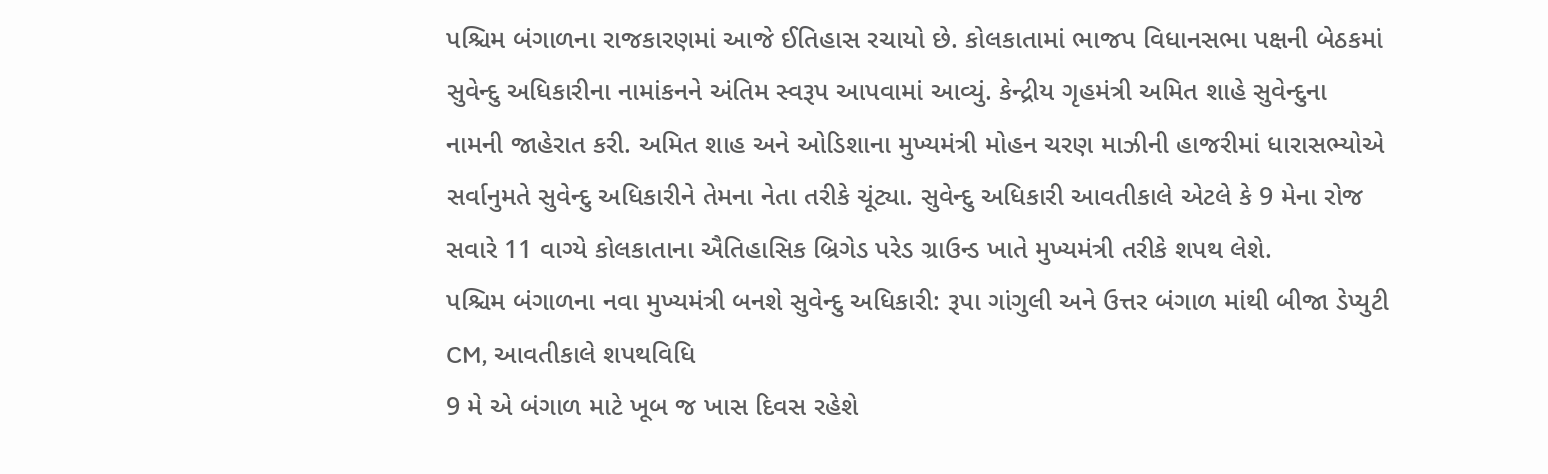પશ્ચિમ બંગાળના રાજકારણમાં આજે ઈતિહાસ રચાયો છે. કોલકાતામાં ભાજપ વિધાનસભા પક્ષની બેઠકમાં સુવેન્દુ અધિકારીના નામાંકનને અંતિમ સ્વરૂપ આપવામાં આવ્યું. કેન્દ્રીય ગૃહમંત્રી અમિત શાહે સુવેન્દુના નામની જાહેરાત કરી. અમિત શાહ અને ઓડિશાના મુખ્યમંત્રી મોહન ચરણ માઝીની હાજરીમાં ધારાસભ્યોએ સર્વાનુમતે સુવેન્દુ અધિકારીને તેમના નેતા તરીકે ચૂંટ્યા. સુવેન્દુ અધિકારી આવતીકાલે એટલે કે 9 મેના રોજ સવારે 11 વાગ્યે કોલકાતાના ઐતિહાસિક બ્રિગેડ પરેડ ગ્રાઉન્ડ ખાતે મુખ્યમંત્રી તરીકે શપથ લેશે.
પશ્ચિમ બંગાળના નવા મુખ્યમંત્રી બનશે સુવેન્દુ અધિકારી: રૂપા ગાંગુલી અને ઉત્તર બંગાળ માંથી બીજા ડેપ્યુટી CM, આવતીકાલે શપથવિધિ
9 મે એ બંગાળ માટે ખૂબ જ ખાસ દિવસ રહેશે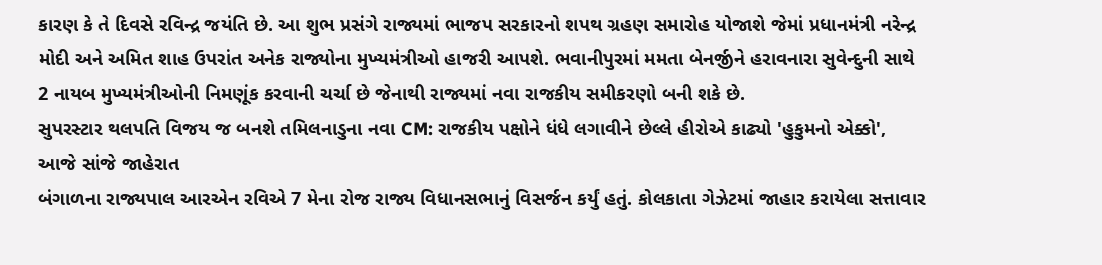કારણ કે તે દિવસે રવિન્દ્ર જયંતિ છે. આ શુભ પ્રસંગે રાજ્યમાં ભાજપ સરકારનો શપથ ગ્રહણ સમારોહ યોજાશે જેમાં પ્રધાનમંત્રી નરેન્દ્ર મોદી અને અમિત શાહ ઉપરાંત અનેક રાજ્યોના મુખ્યમંત્રીઓ હાજરી આપશે. ભવાનીપુરમાં મમતા બેનર્જીને હરાવનારા સુવેન્દુની સાથે 2 નાયબ મુખ્યમંત્રીઓની નિમણૂંક કરવાની ચર્ચા છે જેનાથી રાજ્યમાં નવા રાજકીય સમીકરણો બની શકે છે.
સુપરસ્ટાર થલપતિ વિજય જ બનશે તમિલનાડુના નવા CM: રાજકીય પક્ષોને ધંધે લગાવીને છેલ્લે હીરોએ કાઢ્યો 'હુકુમનો એક્કો', આજે સાંજે જાહેરાત
બંગાળના રાજ્યપાલ આરએન રવિએ 7 મેના રોજ રાજ્ય વિધાનસભાનું વિસર્જન કર્યું હતું. કોલકાતા ગેઝેટમાં જાહાર કરાયેલા સત્તાવાર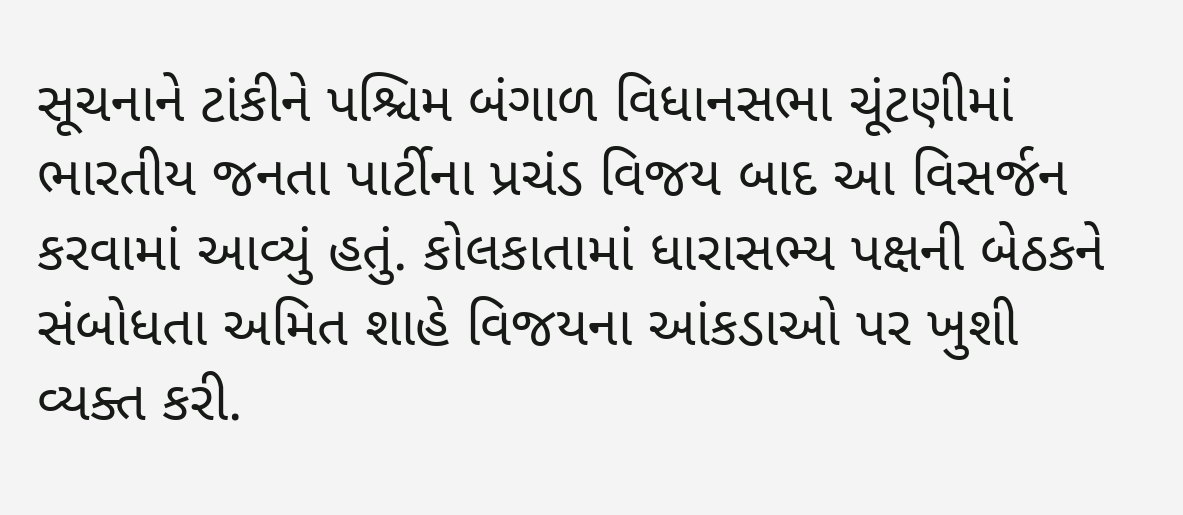સૂચનાને ટાંકીને પશ્ચિમ બંગાળ વિધાનસભા ચૂંટણીમાં ભારતીય જનતા પાર્ટીના પ્રચંડ વિજય બાદ આ વિસર્જન કરવામાં આવ્યું હતું. કોલકાતામાં ધારાસભ્ય પક્ષની બેઠકને સંબોધતા અમિત શાહે વિજયના આંકડાઓ પર ખુશી વ્યક્ત કરી.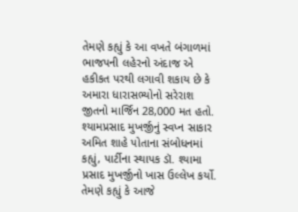તેમણે કહ્યું કે આ વખતે બંગાળમાં ભાજપની લહેરનો અંદાજ એ હકીકત પરથી લગાવી શકાય છે કે અમારા ધારાસભ્યોનો સરેરાશ જીતનો માર્જિન 28,000 મત હતો.
શ્યામપ્રસાદ મુખર્જીનું સ્વપ્ન સાકાર
અમિત શાહે પોતાના સંબોધનમાં કહ્યું, પાર્ટીના સ્થાપક ડૉ. શ્યામા પ્રસાદ મુખર્જીનો ખાસ ઉલ્લેખ કર્યો. તેમણે કહ્યું કે આજે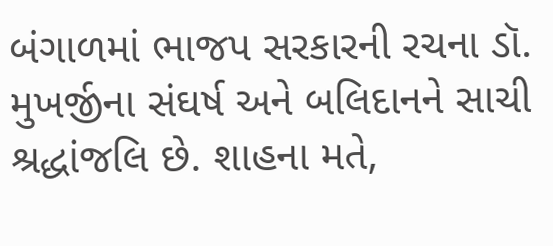બંગાળમાં ભાજપ સરકારની રચના ડૉ. મુખર્જીના સંઘર્ષ અને બલિદાનને સાચી શ્રદ્ધાંજલિ છે. શાહના મતે,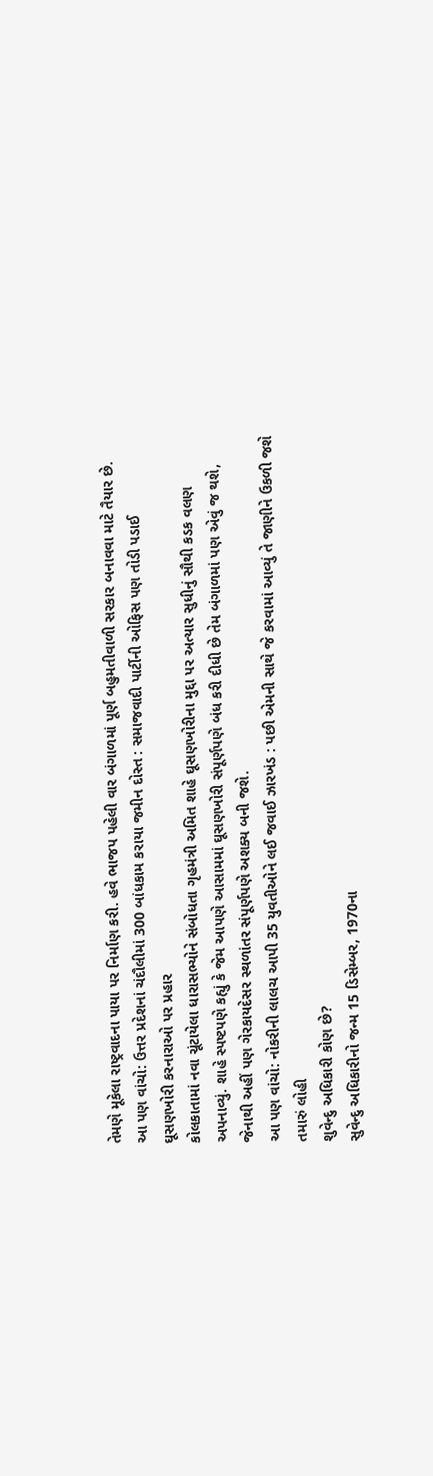તેમણે મૂકેલા રાષ્ટ્રવાદના પાયા પર નિર્માણ કરી. હવે ભાજપ પહેલી વાર બંગાળમાં પૂર્ણ બહુમતીવાળી સરકાર બનાવવા માટે તૈયાર છે.
આ પણ વાંચો: ઉત્તર પ્રદેશનાં ચંદૌલીમાં 300 બાંધકામ કરાયા જમીન દોસ્ત : સમાજવાદી પાર્ટીની ઓફિસ પણ તોડી પડાઈ
ઘૂસણખોરી કરનારાઓ પર પ્રહાર
કોલકાતામાં નવા ચૂંટાયેલા ધારાસભ્યોને સંબોધતા ગૃહમંત્રી અમિત શાહે ઘૂસણખોરીના મુદ્દા પર અત્યાર સુધીનું સૌથી કડક વલણ અપનાવ્યું. શાહે સ્પષ્ટપણે કહ્યું કે જેમ આપણે આસામમાં ઘૂસણખોરી સંપૂર્ણપણે બંધ કરી દીધી છે તેમ બંગાળમાં પણ એવું જ થશે, જેનાથી અહીં પણ ગેરકાયદેસર સ્થળાંતર સંપૂર્ણપણે અશક્ય બની જશે.
આ પણ વાંચો: નોકરીની લાલચ આપી 35 યુવતીઓને લઈ જવાઈ ઝારખંડ : પછી એમની સાથે જે કરવામાં આવ્યું તે જાણીને ઉકળી જશે તમારું લોહી
શુવેન્દુ અધિકારી કોણ છે?
સુવેન્દુ અધિકારીનો જન્મ 15 ડિસેમ્બર, 1970ના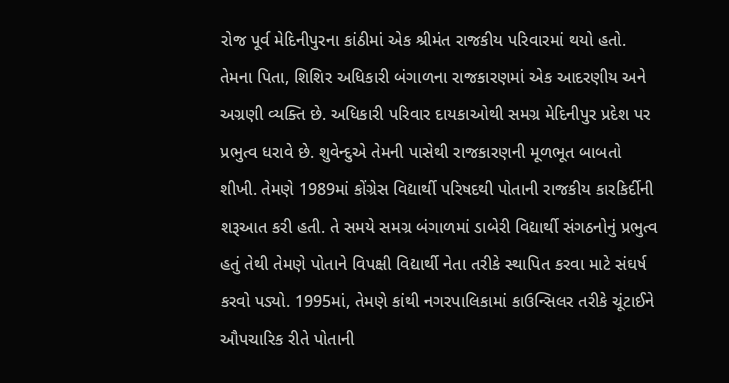રોજ પૂર્વ મેદિનીપુરના કાંઠીમાં એક શ્રીમંત રાજકીય પરિવારમાં થયો હતો. તેમના પિતા, શિશિર અધિકારી બંગાળના રાજકારણમાં એક આદરણીય અને અગ્રણી વ્યક્તિ છે. અધિકારી પરિવાર દાયકાઓથી સમગ્ર મેદિનીપુર પ્રદેશ પર પ્રભુત્વ ધરાવે છે. શુવેન્દુએ તેમની પાસેથી રાજકારણની મૂળભૂત બાબતો શીખી. તેમણે 1989માં કોંગ્રેસ વિદ્યાર્થી પરિષદથી પોતાની રાજકીય કારકિર્દીની શરૂઆત કરી હતી. તે સમયે સમગ્ર બંગાળમાં ડાબેરી વિદ્યાર્થી સંગઠનોનું પ્રભુત્વ હતું તેથી તેમણે પોતાને વિપક્ષી વિદ્યાર્થી નેતા તરીકે સ્થાપિત કરવા માટે સંઘર્ષ કરવો પડ્યો. 1995માં, તેમણે કાંથી નગરપાલિકામાં કાઉન્સિલર તરીકે ચૂંટાઈને ઔપચારિક રીતે પોતાની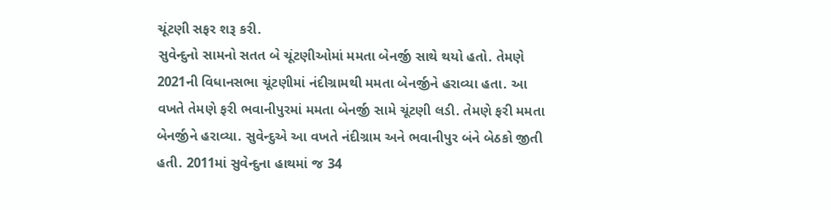ચૂંટણી સફર શરૂ કરી.
સુવેન્દુનો સામનો સતત બે ચૂંટણીઓમાં મમતા બેનર્જી સાથે થયો હતો. તેમણે 2021ની વિધાનસભા ચૂંટણીમાં નંદીગ્રામથી મમતા બેનર્જીને હરાવ્યા હતા. આ વખતે તેમણે ફરી ભવાનીપુરમાં મમતા બેનર્જી સામે ચૂંટણી લડી. તેમણે ફરી મમતા બેનર્જીને હરાવ્યા. સુવેન્દુએ આ વખતે નંદીગ્રામ અને ભવાનીપુર બંને બેઠકો જીતી હતી. 2011માં સુવેન્દુના હાથમાં જ 34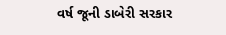વર્ષ જૂની ડાબેરી સરકાર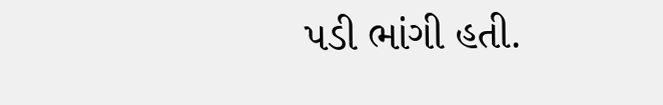પડી ભાંગી હતી.